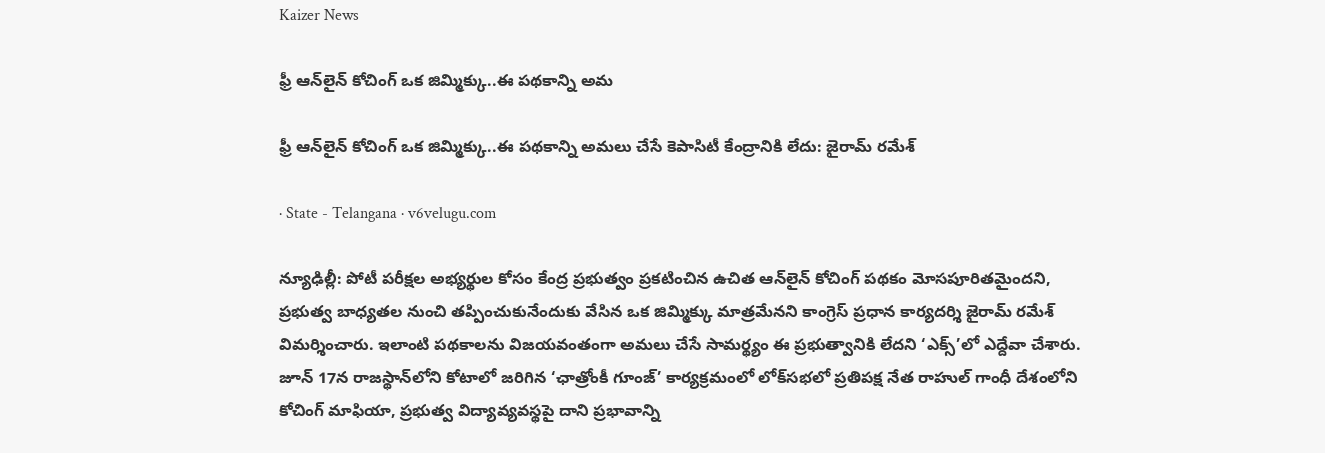Kaizer News

ఫ్రీ ఆన్‌లైన్ కోచింగ్ ఒక జిమ్మిక్కు..ఈ పథకాన్ని అమ

ఫ్రీ ఆన్‌లైన్ కోచింగ్ ఒక జిమ్మిక్కు..ఈ పథకాన్ని అమలు చేసే కెపాసిటీ కేంద్రానికి లేదు: జైరామ్‌ రమేశ్‌

· State - Telangana · v6velugu.com

న్యూఢిల్లీ: పోటీ పరీక్షల అభ్యర్థుల కోసం కేంద్ర ప్రభుత్వం ప్రకటించిన ఉచిత ఆన్‌లైన్ కోచింగ్ పథకం మోసపూరితమైందని, ప్రభుత్వ బాధ్యతల నుంచి తప్పించుకునేందుకు వేసిన ఒక జిమ్మిక్కు మాత్రమేనని కాంగ్రెస్ ప్రధాన కార్యదర్శి జైరామ్ రమేశ్‌ విమర్శించారు. ఇలాంటి పథకాలను విజయవంతంగా అమలు చేసే సామర్థ్యం ఈ ప్రభుత్వానికి లేదని ‘ఎక్స్‌’లో ఎద్దేవా చేశారు. జూన్ 17న రాజస్థాన్‌లోని కోటాలో జరిగిన ‘ఛాత్రోంకీ గూంజ్’ కార్యక్రమంలో లోక్‌సభలో ప్రతిపక్ష నేత రాహుల్ గాంధీ దేశంలోని కోచింగ్ మాఫియా, ప్రభుత్వ విద్యావ్యవస్థపై దాని ప్రభావాన్ని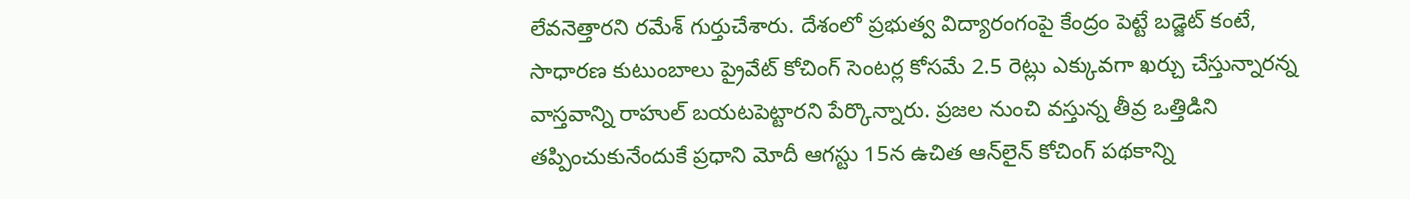లేవనెత్తారని రమేశ్‌ గుర్తుచేశారు. దేశంలో ప్రభుత్వ విద్యారంగంపై కేంద్రం పెట్టే బడ్జెట్ కంటే, సాధారణ కుటుంబాలు ప్రైవేట్ కోచింగ్ సెంటర్ల కోసమే 2.5 రెట్లు ఎక్కువగా ఖర్చు చేస్తున్నారన్న వాస్తవాన్ని రాహుల్ బయటపెట్టారని పేర్కొన్నారు. ప్రజల నుంచి వస్తున్న తీవ్ర ఒత్తిడిని తప్పించుకునేందుకే ప్రధాని మోదీ ఆగస్టు 15న ఉచిత ఆన్‌లైన్ కోచింగ్ పథకాన్ని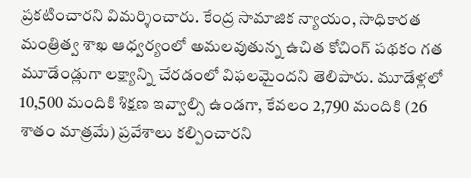ప్రకటించారని విమర్శించారు. కేంద్ర సామాజిక న్యాయం, సాధికారత మంత్రిత్వ శాఖ ఆధ్వర్యంలో అమలవుతున్న ఉచిత కోచింగ్ పథకం గత మూడేండ్లుగా లక్ష్యాన్ని చేరడంలో విఫలమైందని తెలిపారు. మూడేళ్లలో 10,500 మందికి శిక్షణ ఇవ్వాల్సి ఉండగా, కేవలం 2,790 మందికి (26 శాతం మాత్రమే) ప్రవేశాలు కల్పించారని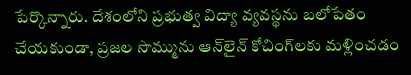పేర్కొన్నారు. దేశంలోని ప్రభుత్వ విద్యా వ్యవస్థను బలోపేతం చేయకుండా, ప్రజల సొమ్మును ఆన్‌లైన్ కోచింగ్‌లకు మళ్లించడం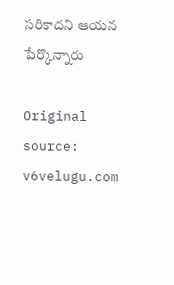సరికాదని ఆయన పేర్కొన్నారు

Original source: v6velugu.com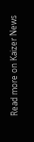Read more on Kaizer News